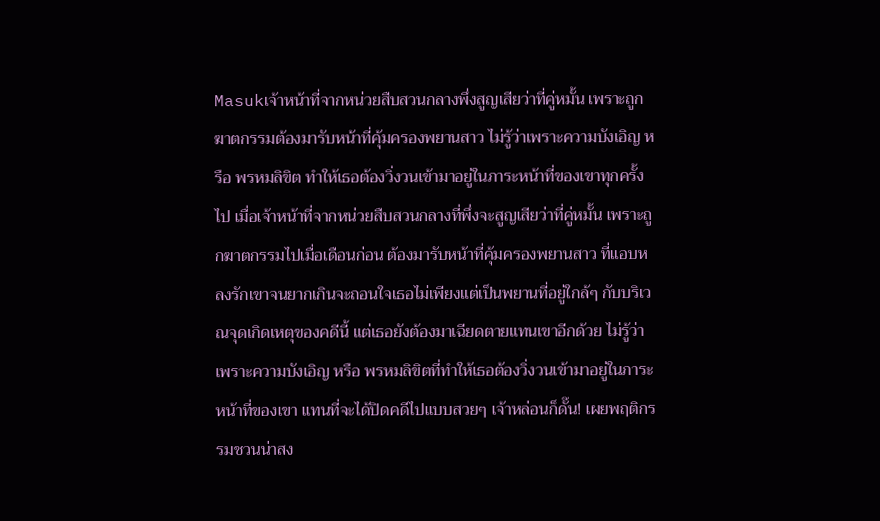Masukเจ้าหน้าที่จากหน่วยสืบสวนกลางพึ่งสูญเสียว่าที่คู่หมั้น เพราะถูกฆาตกรรมต้องมารับหน้าที่คุ้มครองพยานสาว ไม่รู้ว่าเพราะความบังเอิญ หรือ พรหมลิขิต ทำให้เธอต้องวิ่งวนเข้ามาอยู่ในภาระหน้าที่ของเขาทุกครั้งไป เมื่อเจ้าหน้าที่จากหน่วยสืบสวนกลางที่พึ่งจะสูญเสียว่าที่คู่หมั้น เพราะถูกฆาตกรรมไปเมื่อเดือนก่อน ต้องมารับหน้าที่คุ้มครองพยานสาว ที่แอบหลงรักเขาจนยากเกินจะถอนใจเธอไม่เพียงแต่เป็นพยานที่อยู่ใกล้ๆ กับบริเวณจุดเกิดเหตุของคดีนี้ แต่เธอยังต้องมาเฉียดตายแทนเขาอีกด้วย ไม่รู้ว่าเพราะความบังเอิญ หรือ พรหมลิขิตที่ทำให้เธอต้องวิ่งวนเข้ามาอยู่ในภาระหน้าที่ของเขา แทนที่จะได้ปิดคดีไปแบบสวยๆ เจ้าหล่อนก็ดั๊น! เผยพฤติกรรมชวนน่าสง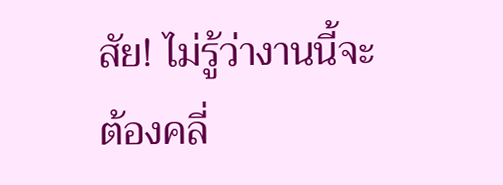สัย! ไม่รู้ว่างานนี้จะต้องคลี่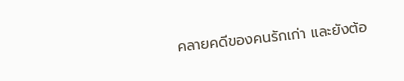คลายคดีของคนรักเก่า และยังต้อ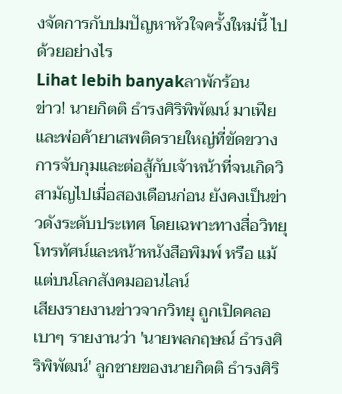งจัดการกับปมปัญหาหัวใจครั้งใหม่นี้ ไปด้วยอย่างไร
Lihat lebih banyakลาพักร้อน
ข่าว! นายกิตติ ธำรงศิริพิพัฒน์ มาเฟียและพ่อค้ายาเสพติดรายใหญ่ที่ขัดขวางการจับกุมและต่อสู้กับเจ้าหน้าที่จนเกิดวิสามัญไปเมื่อสองเดือนก่อน ยังคงเป็นข่าวดังระดับประเทศ โดยเฉพาะทางสื่อวิทยุ โทรทัศน์และหน้าหนังสือพิมพ์ หรือ แม้แต่บนโลกสังคมออนไลน์
เสียงรายงานข่าวจากวิทยุ ถูกเปิดคลอเบาๆ รายงานว่า 'นายพลกฤษณ์ ธำรงศิริพิพัฒน์' ลูกชายของนายกิตติ ธำรงศิริ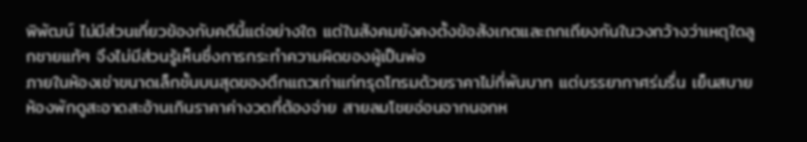พิพัฒน์ ไม่มีส่วนเกี่ยวข้องกับคดีนี้แต่อย่างใด แต่ในสังคมยังคงตั้งข้อสังเกตและถกเถียงกันในวงกว้างว่าเหตุใดลูกชายแท้ๆ จึงไม่มีส่วนรู้เห็นซึ่งการกระทำความผิดของผู้เป็นพ่อ
ภายในห้องเช่าขนาดเล็กชั้นบนสุดของตึกแถวเก่าแก่ทรุดโทรมด้วยราคาไม่กี่พันบาท แต่บรรยากาศร่มรื่น เย็นสบาย ห้องพักดูสะอาดสะอ้านเกินราคาค่างวดที่ต้องจ่าย สายลมโชยอ่อนจากนอกห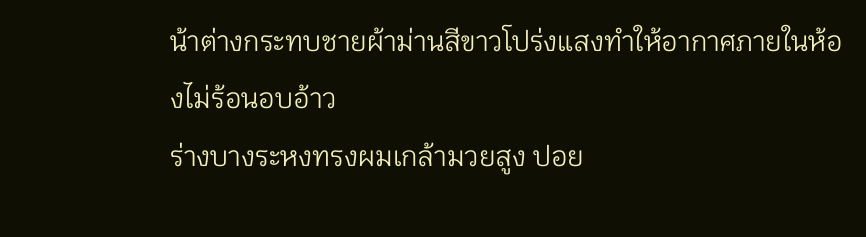น้าต่างกระทบชายผ้าม่านสีขาวโปร่งแสงทำให้อากาศภายในห้องไม่ร้อนอบอ้าว
ร่างบางระหงทรงผมเกล้ามวยสูง ปอย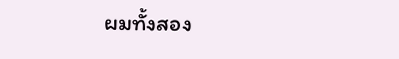ผมทั้งสอง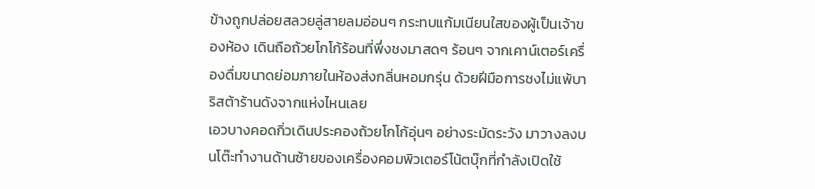ข้างถูกปล่อยสลวยลู่สายลมอ่อนๆ กระทบแก้มเนียนใสของผู้เป็นเจ้าของห้อง เดินถือถ้วยโกโก้ร้อนที่พึ่งชงมาสดๆ ร้อนๆ จากเคาน์เตอร์เครื่องดื่มขนาดย่อมภายในห้องส่งกลิ่นหอมกรุ่น ด้วยฝีมือการชงไม่แพ้บาริสต้าร้านดังจากแห่งไหนเลย
เอวบางคอดกิ่วเดินประคองถ้วยโกโก้อุ่นๆ อย่างระมัดระวัง มาวางลงบนโต๊ะทำงานด้านซ้ายของเครื่องคอมพิวเตอร์โน้ตบุ๊กที่กำลังเปิดใช้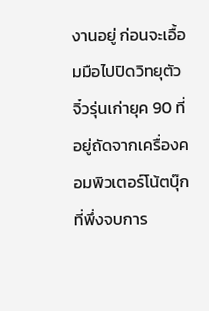งานอยู่ ก่อนจะเอื้อมมือไปปิดวิทยุตัวจิ๋วรุ่นเก่ายุค 90 ที่อยู่ถัดจากเครื่องคอมพิวเตอร์โน้ตบุ๊ก ที่พึ่งจบการ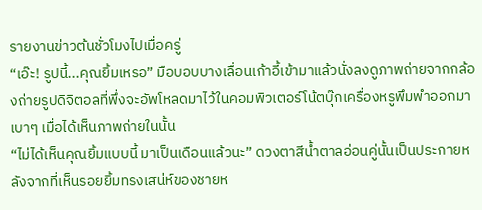รายงานข่าวต้นชั่วโมงไปเมื่อครู่
“เอ๊ะ! รูปนี้...คุณยิ้มเหรอ” มือบอบบางเลื่อนเก้าอี้เข้ามาแล้วนั่งลงดูภาพถ่ายจากกล้องถ่ายรูปดิจิตอลที่พึ่งจะอัพโหลดมาไว้ในคอมพิวเตอร์โน้ตบุ๊กเครื่องหรูพึมพำออกมาเบาๆ เมื่อได้เห็นภาพถ่ายในนั้น
“ไม่ได้เห็นคุณยิ้มแบบนี้ มาเป็นเดือนแล้วนะ” ดวงตาสีน้ำตาลอ่อนคู่นั้นเป็นประกายหลังจากที่เห็นรอยยิ้มทรงเสน่ห์ของชายห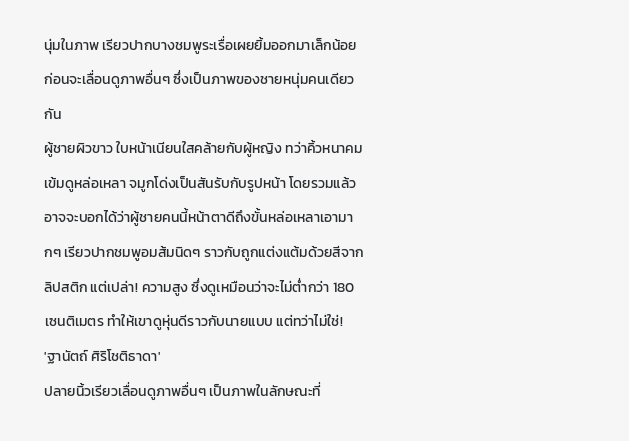นุ่มในภาพ เรียวปากบางชมพูระเรื่อเผยยิ้มออกมาเล็กน้อย ก่อนจะเลื่อนดูภาพอื่นๆ ซึ่งเป็นภาพของชายหนุ่มคนเดียวกัน
ผู้ชายผิวขาว ใบหน้าเนียนใสคล้ายกับผู้หญิง ทว่าคิ้วหนาคมเข้มดูหล่อเหลา จมูกโด่งเป็นสันรับกับรูปหน้า โดยรวมแล้วอาจจะบอกได้ว่าผู้ชายคนนี้หน้าตาดีถึงขั้นหล่อเหลาเอามากๆ เรียวปากชมพูอมส้มนิดๆ ราวกับถูกแต่งแต้มด้วยสีจากลิปสติก แต่เปล่า! ความสูง ซึ่งดูเหมือนว่าจะไม่ต่ำกว่า 180 เซนติเมตร ทำให้เขาดูหุ่นดีราวกับนายแบบ แต่ทว่าไม่ใช่!
'ฐานัตถ์ ศิริโชติธาดา'
ปลายนิ้วเรียวเลื่อนดูภาพอื่นๆ เป็นภาพในลักษณะที่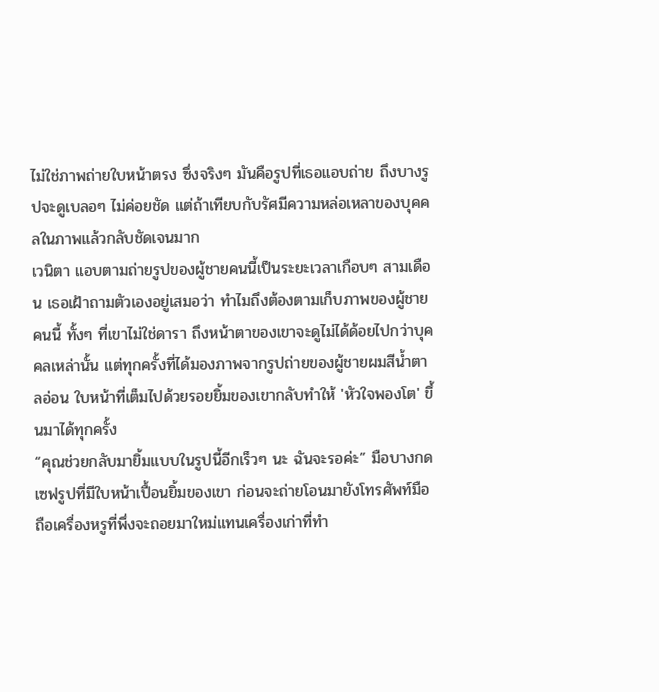ไม่ใช่ภาพถ่ายใบหน้าตรง ซึ่งจริงๆ มันคือรูปที่เธอแอบถ่าย ถึงบางรูปจะดูเบลอๆ ไม่ค่อยชัด แต่ถ้าเทียบกับรัศมีความหล่อเหลาของบุคคลในภาพแล้วกลับชัดเจนมาก
เวนิตา แอบตามถ่ายรูปของผู้ชายคนนี้เป็นระยะเวลาเกือบๆ สามเดือน เธอเฝ้าถามตัวเองอยู่เสมอว่า ทำไมถึงต้องตามเก็บภาพของผู้ชายคนนี้ ทั้งๆ ที่เขาไม่ใช่ดารา ถึงหน้าตาของเขาจะดูไม่ได้ด้อยไปกว่าบุคคลเหล่านั้น แต่ทุกครั้งที่ได้มองภาพจากรูปถ่ายของผู้ชายผมสีน้ำตาลอ่อน ใบหน้าที่เต็มไปด้วยรอยยิ้มของเขากลับทำให้ 'หัวใจพองโต' ขึ้นมาได้ทุกครั้ง
“คุณช่วยกลับมายิ้มแบบในรูปนี้อีกเร็วๆ นะ ฉันจะรอค่ะ” มือบางกดเซฟรูปที่มีใบหน้าเปื้อนยิ้มของเขา ก่อนจะถ่ายโอนมายังโทรศัพท์มือถือเครื่องหรูที่พึ่งจะถอยมาใหม่แทนเครื่องเก่าที่ทำ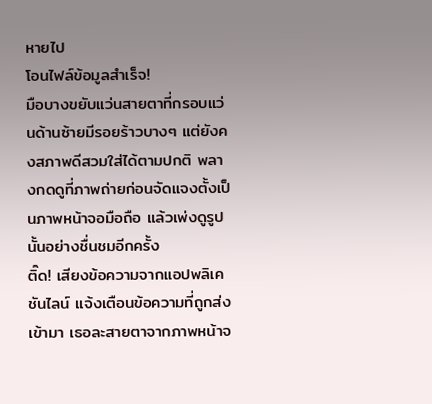หายไป
โอนไฟล์ข้อมูลสำเร็จ!
มือบางขยับแว่นสายตาที่กรอบแว่นด้านซ้ายมีรอยร้าวบางๆ แต่ยังคงสภาพดีสวมใส่ได้ตามปกติ พลางกดดูที่ภาพถ่ายก่อนจัดแจงตั้งเป็นภาพหน้าจอมือถือ แล้วเพ่งดูรูปนั้นอย่างชื่นชมอีกครั้ง
ติ๊ด! เสียงข้อความจากแอปพลิเคชันไลน์ แจ้งเตือนข้อความที่ถูกส่งเข้ามา เธอละสายตาจากภาพหน้าจ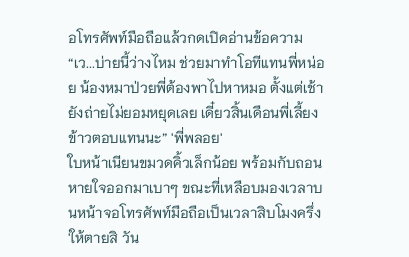อโทรศัพท์มือถือแล้วกดเปิดอ่านข้อความ
“เว...บ่ายนี้ว่างไหม ช่วยมาทำโอทีแทนพี่หน่อย น้องหมาป่วยพี่ต้องพาไปหาหมอ ตั้งแต่เช้ายังถ่ายไม่ยอมหยุดเลย เดี๋ยวสิ้นเดือนพี่เลี้ยงข้าวตอบแทนนะ” 'พี่พลอย'
ใบหน้าเนียนขมวดคิ้วเล็กน้อย พร้อมกับถอนหายใจออกมาเบาๆ ขณะที่เหลือบมองเวลาบนหน้าจอโทรศัพท์มือถือเป็นเวลาสิบโมงครึ่ง
'ให้ตายสิ วัน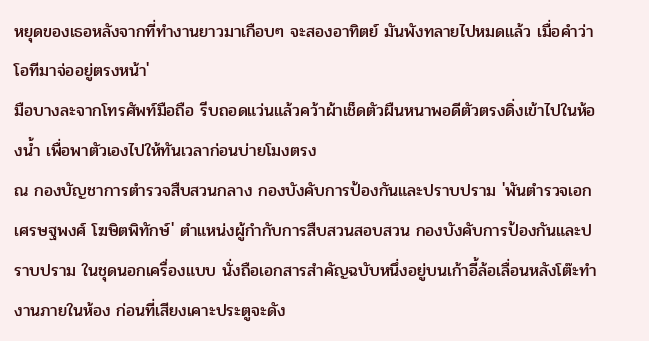หยุดของเธอหลังจากที่ทำงานยาวมาเกือบๆ จะสองอาทิตย์ มันพังทลายไปหมดแล้ว เมื่อคำว่าโอทีมาจ่ออยู่ตรงหน้า'
มือบางละจากโทรศัพท์มือถือ รีบถอดแว่นแล้วคว้าผ้าเช็ดตัวผืนหนาพอดีตัวตรงดิ่งเข้าไปในห้องน้ำ เพื่อพาตัวเองไปให้ทันเวลาก่อนบ่ายโมงตรง
ณ กองบัญชาการตำรวจสืบสวนกลาง กองบังคับการป้องกันและปราบปราม 'พันตำรวจเอก เศรษฐพงศ์ โฆษิตพิทักษ์' ตำแหน่งผู้กำกับการสืบสวนสอบสวน กองบังคับการป้องกันและปราบปราม ในชุดนอกเครื่องแบบ นั่งถือเอกสารสำคัญฉบับหนึ่งอยู่บนเก้าอี้ล้อเลื่อนหลังโต๊ะทำงานภายในห้อง ก่อนที่เสียงเคาะประตูจะดัง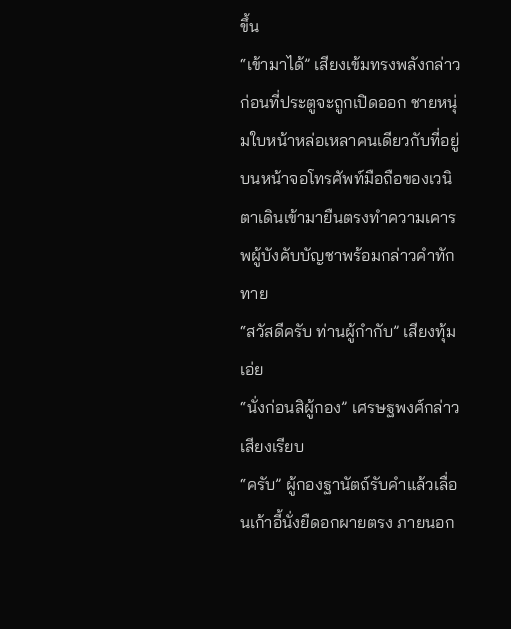ขึ้น
“เข้ามาได้” เสียงเข้มทรงพลังกล่าว ก่อนที่ประตูจะถูกเปิดออก ชายหนุ่มใบหน้าหล่อเหลาคนเดียวกับที่อยู่บนหน้าจอโทรศัพท์มือถือของเวนิตาเดินเข้ามายืนตรงทำความเคารพผู้บังคับบัญชาพร้อมกล่าวคำทักทาย
“สวัสดีครับ ท่านผู้กำกับ” เสียงทุ้มเอ่ย
“นั่งก่อนสิผู้กอง” เศรษฐพงศ์กล่าวเสียงเรียบ
“ครับ” ผู้กองฐานัตถ์รับคำแล้วเลื่อนเก้าอี้นั่งยืดอกผายตรง ภายนอก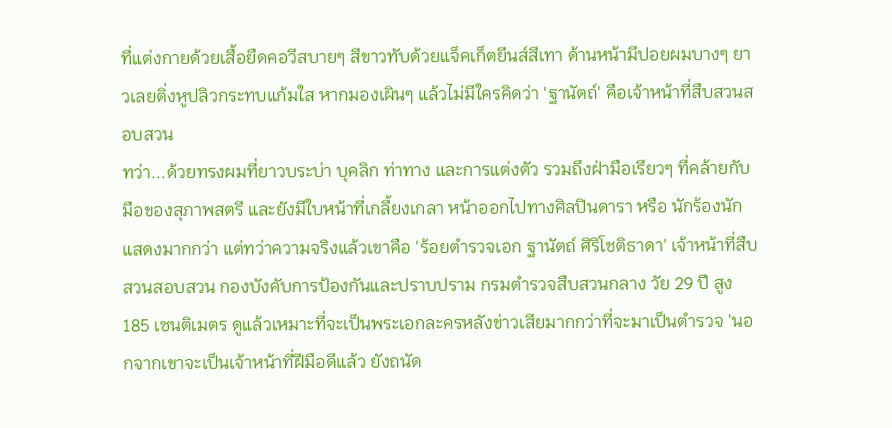ที่แต่งกายด้วยเสื้อยืดคอวีสบายๆ สีขาวทับด้วยแจ็คเก็ตยีนส์สีเทา ด้านหน้ามีปอยผมบางๆ ยาวเลยติ่งหูปลิวกระทบแก้มใส หากมองเผินๆ แล้วไม่มีใครคิดว่า 'ฐานัตถ์' คือเจ้าหน้าที่สืบสวนสอบสวน
ทว่า...ด้วยทรงผมที่ยาวบระบ่า บุคลิก ท่าทาง และการแต่งตัว รวมถึงฝ่ามือเรียวๆ ที่คล้ายกับมือของสุภาพสตรี และยังมีใบหน้าที่เกลี้ยงเกลา หน้าออกไปทางศิลปินดารา หรือ นักร้องนักแสดงมากกว่า แต่ทว่าความจริงแล้วเขาคือ 'ร้อยตำรวจเอก ฐานัตถ์ ศิริโชติธาดา' เจ้าหน้าที่สืบสวนสอบสวน กองบังคับการป้องกันและปราบปราม กรมตำรวจสืบสวนกลาง วัย 29 ปี สูง 185 เซนติเมตร ดูแล้วเหมาะที่จะเป็นพระเอกละครหลังข่าวเสียมากกว่าที่จะมาเป็นตำรวจ 'นอกจากเขาจะเป็นเจ้าหน้าที่ฝีมือดีแล้ว ยังถนัด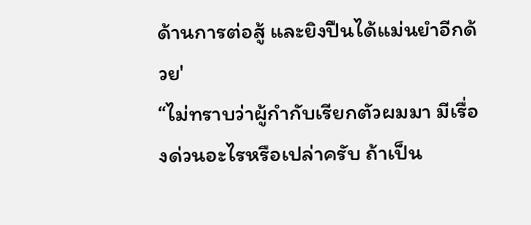ด้านการต่อสู้ และยิงปืนได้แม่นยำอีกด้วย'
“ไม่ทราบว่าผู้กำกับเรียกตัวผมมา มีเรื่องด่วนอะไรหรือเปล่าครับ ถ้าเป็น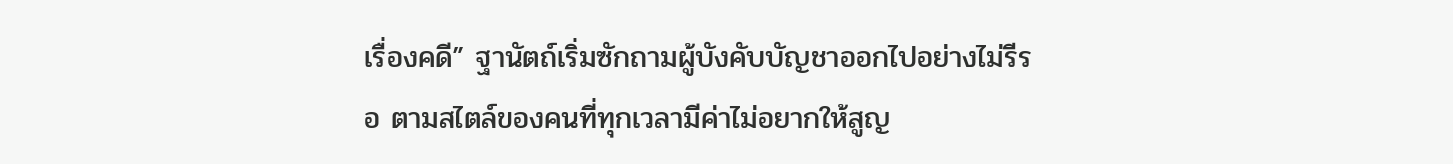เรื่องคดี” ฐานัตถ์เริ่มซักถามผู้บังคับบัญชาออกไปอย่างไม่รีรอ ตามสไตล์ของคนที่ทุกเวลามีค่าไม่อยากให้สูญ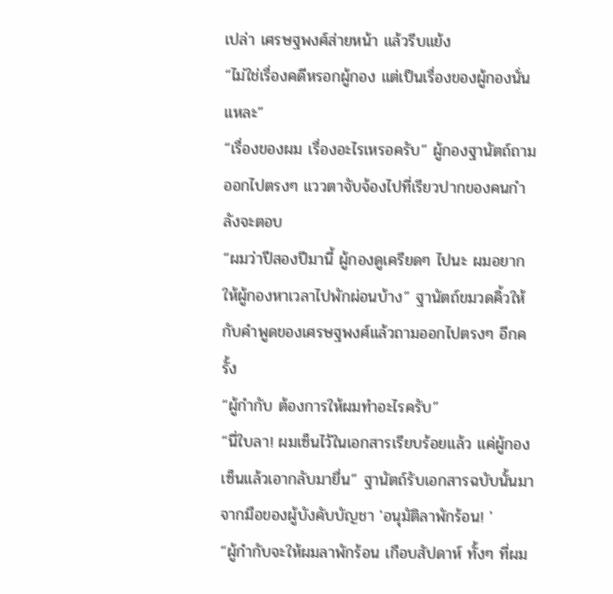เปล่า เศรษฐพงศ์ส่ายหน้า แล้วรีบแย้ง
“ไม่ใช่เรื่องคดีหรอกผู้กอง แต่เป็นเรื่องของผู้กองนั่นแหละ”
“เรื่องของผม เรื่องอะไรเหรอครับ” ผู้กองฐานัตถ์ถามออกไปตรงๆ แววตาจับจ้องไปที่เรียวปากของคนกำลังจะตอบ
“ผมว่าปีสองปีมานี้ ผู้กองดูเครียดๆ ไปนะ ผมอยากให้ผู้กองหาเวลาไปพักผ่อนบ้าง” ฐานัตถ์ขมวดคิ้วให้กับคำพูดของเศรษฐพงศ์แล้วถามออกไปตรงๆ อีกครั้ง
“ผู้กำกับ ต้องการให้ผมทำอะไรครับ”
“นี่ใบลา! ผมเซ็นไว้ในเอกสารเรียบร้อยแล้ว แค่ผู้กองเซ็นแล้วเอากลับมายื่น” ฐานัตถ์รับเอกสารฉบับนั้นมาจากมือของผู้บังคับบัญชา 'อนุมัติลาพักร้อน! '
“ผู้กำกับจะให้ผมลาพักร้อน เกือบสัปดาห์ ทั้งๆ ที่ผม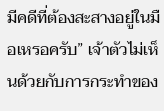มีคดีที่ต้องสะสางอยู่ในมือเหรอครับ” เจ้าตัวไม่เห็นด้วยกับการกระทำของ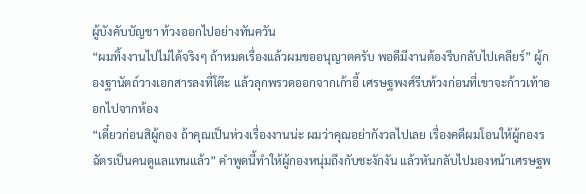ผู้บังคับบัญชา ท้วงออกไปอย่างทันควัน
“ผมทิ้งงานไปไม่ได้จริงๆ ถ้าหมดเรื่องแล้วผมขออนุญาตครับ พอดีมีงานต้องรีบกลับไปเคลียร์” ผู้กองฐานัตถ์วางเอกสารลงที่โต๊ะ แล้วลุกพรวดออกจากเก้าอี้ เศรษฐพงศ์รีบท้วงก่อนที่เขาจะก้าวเท้าออกไปจากห้อง
“เดี๋ยวก่อนสิผู้กอง ถ้าคุณเป็นห่วงเรื่องงานน่ะ ผมว่าคุณอย่ากังวลไปเลย เรื่องคดีผมโอนให้ผู้กองรฉัตรเป็นคนดูแลแทนแล้ว” คำพูดนี้ทำให้ผู้กองหนุ่มถึงกับชะงักงัน แล้วหันกลับไปมองหน้าเศรษฐพ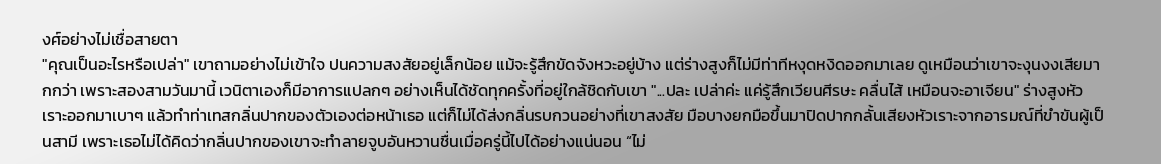งศ์อย่างไม่เชื่อสายตา
"คุณเป็นอะไรหรือเปล่า" เขาถามอย่างไม่เข้าใจ ปนความสงสัยอยู่เล็กน้อย แม้จะรู้สึกขัดจังหวะอยู่บ้าง แต่ร่างสูงก็ไม่มีท่าทีหงุดหงิดออกมาเลย ดูเหมือนว่าเขาจะงุนงงเสียมากกว่า เพราะสองสามวันมานี้ เวนิตาเองก็มีอาการแปลกๆ อย่างเห็นได้ชัดทุกครั้งที่อยู่ใกล้ชิดกับเขา "...ปละ เปล่าค่ะ แค่รู้สึกเวียนศีรษะ คลื่นไส้ เหมือนจะอาเจียน" ร่างสูงหัวเราะออกมาเบาๆ แล้วทำท่าเทสกลิ่นปากของตัวเองต่อหน้าเธอ แต่ก็ไม่ได้ส่งกลิ่นรบกวนอย่างที่เขาสงสัย มือบางยกมือขึ้นมาปิดปากกลั้นเสียงหัวเราะจากอารมณ์ที่ขำขันผู้เป็นสามี เพราะเธอไม่ได้คิดว่ากลิ่นปากของเขาจะทำลายจูบอันหวานชื่นเมื่อครู่นี้ไปได้อย่างแน่นอน “ไม่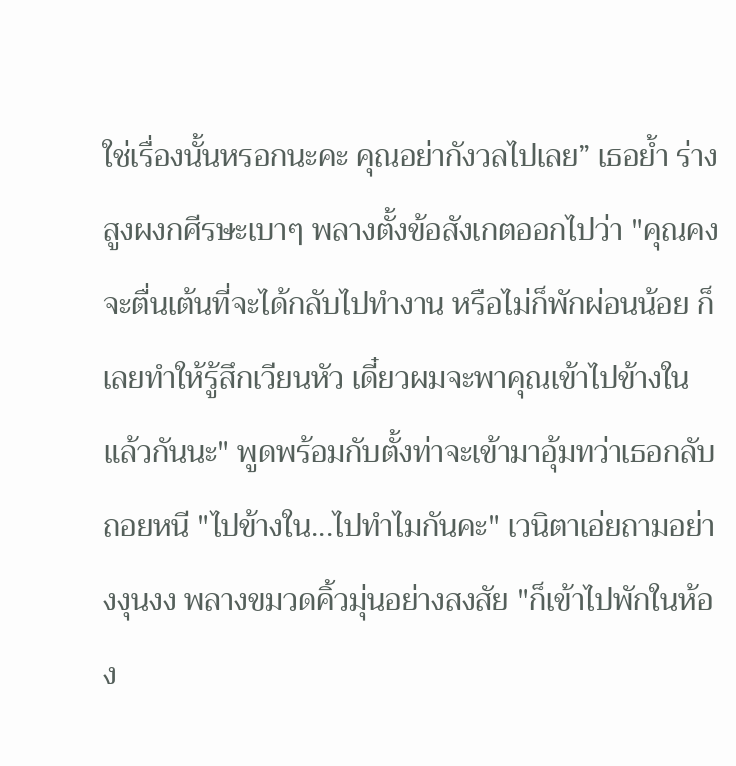ใช่เรื่องนั้นหรอกนะคะ คุณอย่ากังวลไปเลย” เธอย้ำ ร่างสูงผงกศีรษะเบาๆ พลางตั้งข้อสังเกตออกไปว่า "คุณคงจะตื่นเต้นที่จะได้กลับไปทำงาน หรือไม่ก็พักผ่อนน้อย ก็เลยทำให้รู้สึกเวียนหัว เดี๋ยวผมจะพาคุณเข้าไปข้างในแล้วกันนะ" พูดพร้อมกับตั้งท่าจะเข้ามาอุ้มทว่าเธอกลับถอยหนี "ไปข้างใน...ไปทำไมกันคะ" เวนิตาเอ่ยถามอย่างงุนงง พลางขมวดคิ้วมุ่นอย่างสงสัย "ก็เข้าไปพักในห้อง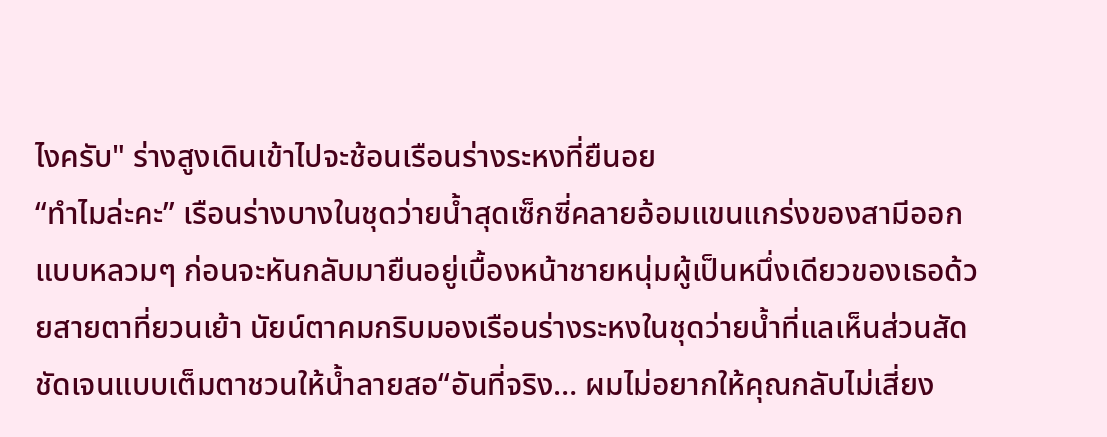ไงครับ" ร่างสูงเดินเข้าไปจะช้อนเรือนร่างระหงที่ยืนอย
“ทำไมล่ะคะ” เรือนร่างบางในชุดว่ายน้ำสุดเซ็กซี่คลายอ้อมแขนแกร่งของสามีออกแบบหลวมๆ ก่อนจะหันกลับมายืนอยู่เบื้องหน้าชายหนุ่มผู้เป็นหนึ่งเดียวของเธอด้วยสายตาที่ยวนเย้า นัยน์ตาคมกริบมองเรือนร่างระหงในชุดว่ายน้ำที่แลเห็นส่วนสัดชัดเจนแบบเต็มตาชวนให้น้ำลายสอ“อันที่จริง… ผมไม่อยากให้คุณกลับไม่เสี่ยง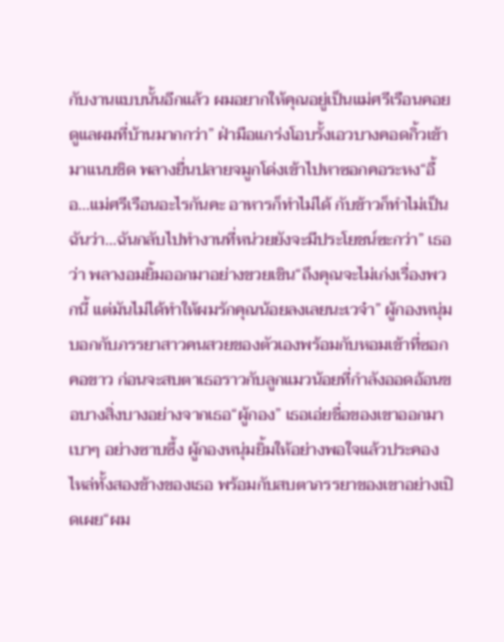กับงานแบบนั้นอีกแล้ว ผมอยากให้คุณอยู่เป็นแม่ศรีเรือนคอยดูแลผมที่บ้านมากกว่า” ฝ่ามือแกร่งโอบรั้งเอวบางคอดกิ้วเข้ามาแนบชิด พลางยื่นปลายจมูกโด่งเข้าไปหาซอกคอระหง“อื้อ...แม่ศรีเรือนอะไรกันคะ อาหารก็ทำไม่ได้ กับข้าวก็ทำไม่เป็น ฉันว่า…ฉันกลับไปทำงานที่หน่วยยังจะมีประโยชน์ซะกว่า” เธอว่า พลางอมยิ้มออกมาอย่างขวยเขิน“ถึงคุณจะไม่เก่งเรื่องพวกนี้ แต่มันไม่ได้ทำให้ผมรักคุณน้อยลงเลยนะเวจ๋า” ผู้กองหนุ่มบอกกับภรรยาสาวคนสวยของตัวเองพร้อมกับหอมเข้าที่ซอกคอขาว ก่อนจะสบตาเธอราวกับลูกแมวน้อยที่กำลังออดอ้อนขอบางสิ่งบางอย่างจากเธอ“ผู้กอง” เธอเอ่ยชื่อของเขาออกมาเบาๆ อย่างซาบซึ้ง ผู้กองหนุ่มยิ้มให้อย่างพอใจแล้วประคองไหล่ทั้งสองข้างของเธอ พร้อมกับสบตาภรรยาของเขาอย่างเปิดเผย“ผม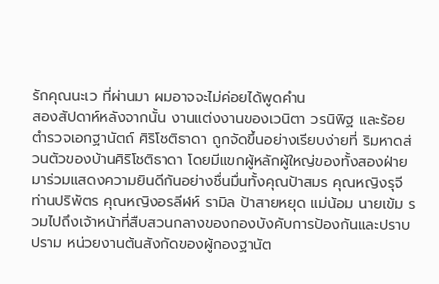รักคุณนะเว ที่ผ่านมา ผมอาจจะไม่ค่อยได้พูดคำน
สองสัปดาห์หลังจากนั้น งานแต่งงานของเวนิตา วรนิพิฐ และร้อยตำรวจเอกฐานัตถ์ ศิริโชติธาดา ถูกจัดขึ้นอย่างเรียบง่ายที่ ริมหาดส่วนตัวของบ้านศิริโชติธาดา โดยมีแขกผู้หลักผู้ใหญ่ของทั้งสองฝ่ายมาร่วมแสดงความยินดีกันอย่างชื่นมื่นทั้งคุณป้าสมร คุณหญิงรุจี ท่านปริพัตร คุณหญิงอรลีฬห์ รามิล ป้าสายหยุด แม่น้อม นายเข้ม รวมไปถึงเจ้าหน้าที่สืบสวนกลางของกองบังคับการป้องกันและปราบปราม หน่วยงานต้นสังกัดของผู้กองฐานัต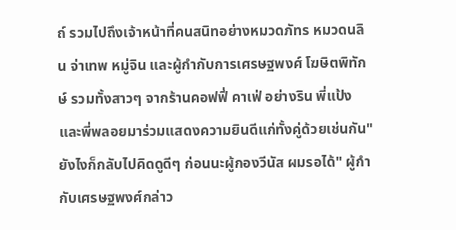ถ์ รวมไปถึงเจ้าหน้าที่คนสนิทอย่างหมวดภัทร หมวดนลิน จ่าเทพ หมู่จิน และผู้กำกับการเศรษฐพงศ์ โฆษิตพิทักษ์ รวมทั้งสาวๆ จากร้านคอฟฟี่ คาเฟ่ อย่างริน พี่แป้งและพี่พลอยมาร่วมแสดงความยินดีแก่ทั้งคู่ด้วยเช่นกัน"ยังไงก็กลับไปคิดดูดีๆ ก่อนนะผู้กองวีนัส ผมรอได้" ผู้กำกับเศรษฐพงศ์กล่าว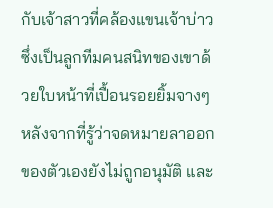กับเจ้าสาวที่คล้องแขนเจ้าบ่าวซึ่งเป็นลูกทีมคนสนิทของเขาด้วยใบหน้าที่เปื้อนรอยยิ้มจางๆ หลังจากที่รู้ว่าจดหมายลาออกของตัวเองยังไม่ถูกอนุมัติ และ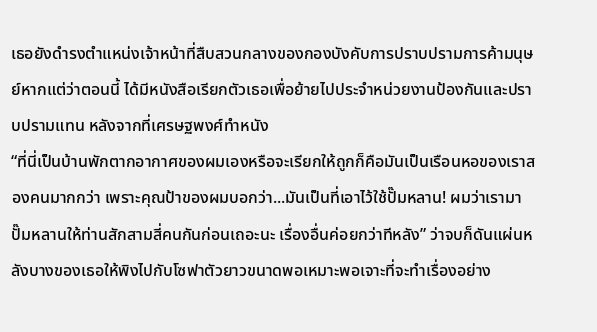เธอยังดำรงตำแหน่งเจ้าหน้าที่สืบสวนกลางของกองบังคับการปราบปรามการค้ามนุษย์หากแต่ว่าตอนนี้ ได้มีหนังสือเรียกตัวเธอเพื่อย้ายไปประจำหน่วยงานป้องกันและปราบปรามแทน หลังจากที่เศรษฐพงศ์ทำหนัง
“ที่นี่เป็นบ้านพักตากอากาศของผมเองหรือจะเรียกให้ถูกก็คือมันเป็นเรือนหอของเราสองคนมากกว่า เพราะคุณป้าของผมบอกว่า...มันเป็นที่เอาไว้ใช้ปั๊มหลาน! ผมว่าเรามาปั๊มหลานให้ท่านสักสามสี่คนกันก่อนเถอะนะ เรื่องอื่นค่อยกว่าทีหลัง” ว่าจบก็ดันแผ่นหลังบางของเธอให้พิงไปกับโซฟาตัวยาวขนาดพอเหมาะพอเจาะที่จะทำเรื่องอย่าง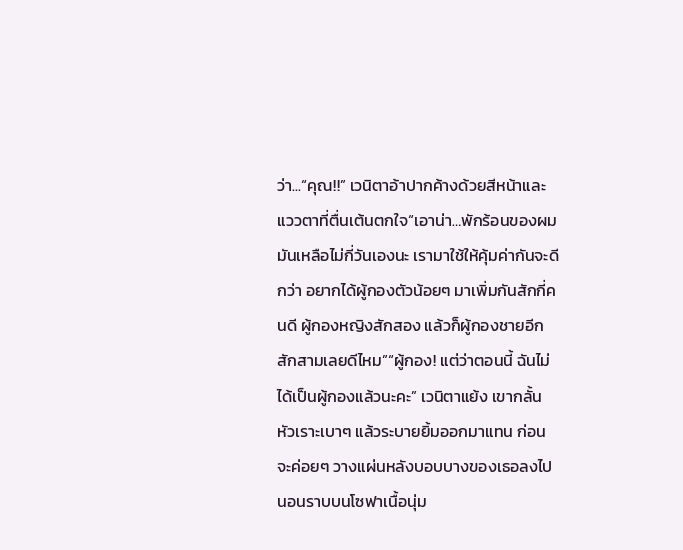ว่า...“คุณ!!” เวนิตาอ้าปากค้างด้วยสีหน้าและแววตาที่ตื่นเต้นตกใจ“เอาน่า…พักร้อนของผมมันเหลือไม่กี่วันเองนะ เรามาใช้ให้คุ้มค่ากันจะดีกว่า อยากได้ผู้กองตัวน้อยๆ มาเพิ่มกันสักกี่คนดี ผู้กองหญิงสักสอง แล้วก็ผู้กองชายอีกสักสามเลยดีไหม”“ผู้กอง! แต่ว่าตอนนี้ ฉันไม่ได้เป็นผู้กองแล้วนะคะ” เวนิตาแย้ง เขากลั้นหัวเราะเบาๆ แล้วระบายยิ้มออกมาแทน ก่อนจะค่อยๆ วางแผ่นหลังบอบบางของเธอลงไปนอนราบบนโซฟาเนื้อนุ่ม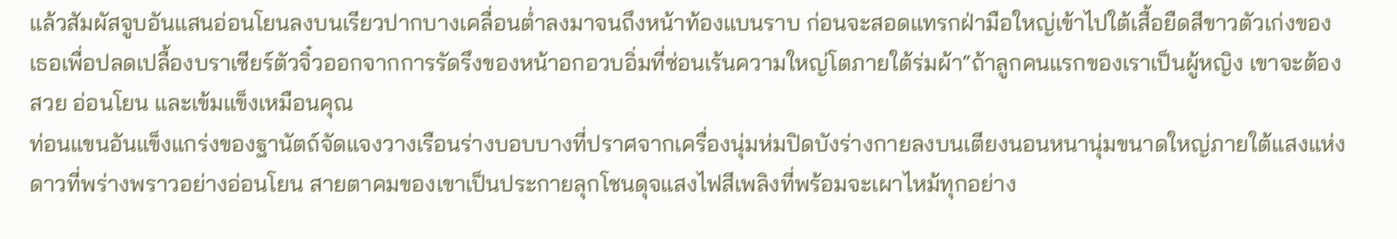แล้วสัมผัสจูบอันแสนอ่อนโยนลงบนเรียวปากบางเคลื่อนต่ำลงมาจนถึงหน้าท้องแบนราบ ก่อนจะสอดแทรกฝ่ามือใหญ่เข้าไปใต้เสื้อยืดสีขาวตัวเก่งของเธอเพื่อปลดเปลื้องบราเซียร์ตัวจิ๋วออกจากการรัดรึงของหน้าอกอวบอิ่มที่ซ่อนเร้นความใหญ่โตภายใต้ร่มผ้า“ถ้าลูกคนแรกของเราเป็นผู้หญิง เขาจะต้องสวย อ่อนโยน และเข้มแข็งเหมือนคุณ
ท่อนแขนอันแข็งแกร่งของฐานัตถ์จัดแจงวางเรือนร่างบอบบางที่ปราศจากเครื่องนุ่มห่มปิดบังร่างกายลงบนเตียงนอนหนานุ่มขนาดใหญ่ภายใต้แสงแห่งดาวที่พร่างพราวอย่างอ่อนโยน สายตาคมของเขาเป็นประกายลุกโชนดุจแสงไฟสีเพลิงที่พร้อมจะเผาไหม้ทุกอย่าง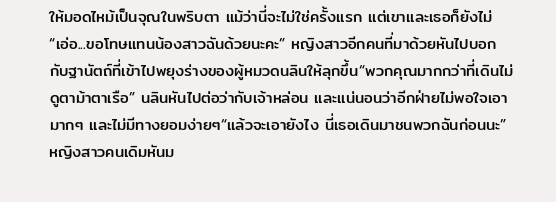ให้มอดไหม้เป็นจุณในพริบตา แม้ว่านี่จะไม่ใช่ครั้งแรก แต่เขาและเธอก็ยังไม่
“เอ่อ...ขอโทษแทนน้องสาวฉันด้วยนะคะ” หญิงสาวอีกคนที่มาด้วยหันไปบอกกับฐานัตถ์ที่เข้าไปพยุงร่างของผู้หมวดนลินให้ลุกขึ้น“พวกคุณมากกว่าที่เดินไม่ดูตาม้าตาเรือ” นลินหันไปต่อว่ากับเจ้าหล่อน และแน่นอนว่าอีกฝ่ายไม่พอใจเอามากๆ และไม่มีทางยอมง่ายๆ“แล้วจะเอายังไง นี่เธอเดินมาชนพวกฉันก่อนนะ” หญิงสาวคนเดิมหันม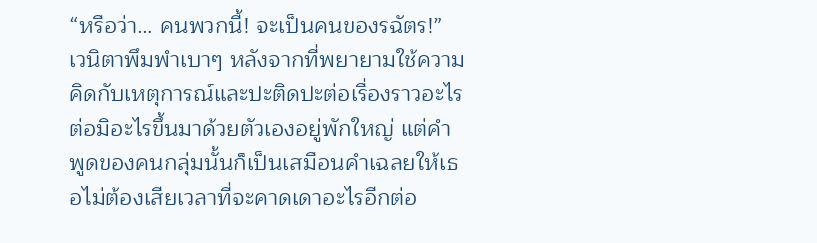“หรือว่า… คนพวกนี้! จะเป็นคนของรฉัตร!” เวนิตาพึมพำเบาๆ หลังจากที่พยายามใช้ความคิดกับเหตุการณ์และปะติดปะต่อเรื่องราวอะไรต่อมิอะไรขึ้นมาด้วยตัวเองอยู่พักใหญ่ แต่คำพูดของคนกลุ่มนั้นก็เป็นเสมือนคำเฉลยให้เธอไม่ต้องเสียเวลาที่จะคาดเดาอะไรอีกต่อ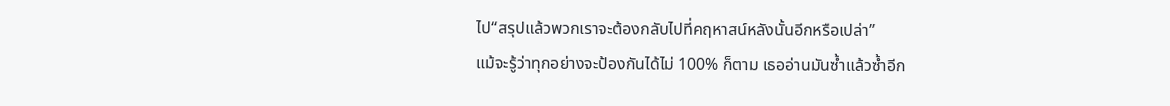ไป“สรุปแล้วพวกเราจะต้องกลับไปที่คฤหาสน์หลังนั้นอีกหรือเปล่า”
แม้จะรู้ว่าทุกอย่างจะป้องกันได้ไม่ 100% ก็ตาม เธออ่านมันซ้ำแล้วซ้ำอีก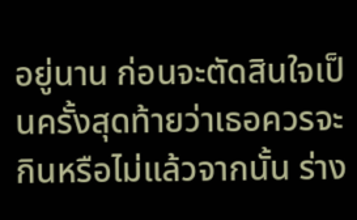อยู่นาน ก่อนจะตัดสินใจเป็นครั้งสุดท้ายว่าเธอควรจะกินหรือไม่แล้วจากนั้น ร่าง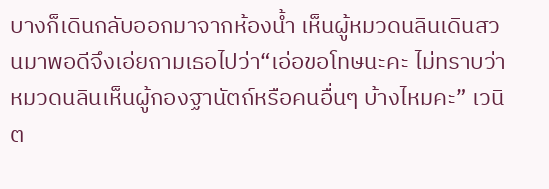บางก็เดินกลับออกมาจากห้องน้ำ เห็นผู้หมวดนลินเดินสวนมาพอดีจึงเอ่ยถามเธอไปว่า“เอ่อขอโทษนะคะ ไม่ทราบว่าหมวดนลินเห็นผู้กองฐานัตถ์หรือคนอื่นๆ บ้างไหมคะ” เวนิต